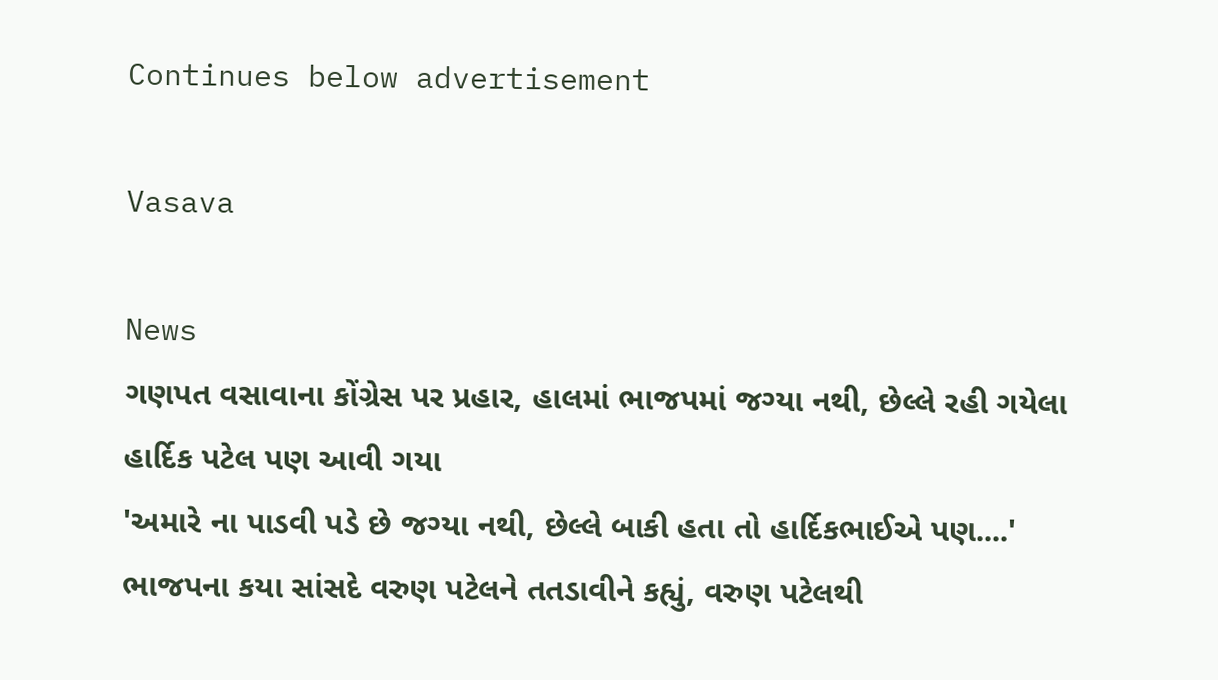Continues below advertisement

Vasava

News
ગણપત વસાવાના કોંગ્રેસ પર પ્રહાર, હાલમાં ભાજપમાં જગ્યા નથી, છેલ્લે રહી ગયેલા હાર્દિક પટેલ પણ આવી ગયા
'અમારે ના પાડવી પડે છે જગ્યા નથી, છેલ્લે બાકી હતા તો હાર્દિકભાઈએ પણ....'
ભાજપના કયા સાંસદે વરુણ પટેલને તતડાવીને કહ્યું, વરુણ પટેલથી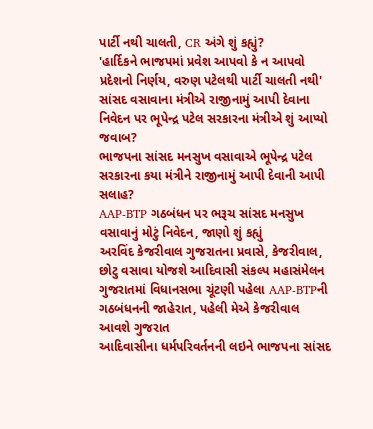પાર્ટી નથી ચાલતી, CR અંગે શું કહ્યું?
'હાર્દિકને ભાજપમાં પ્રવેશ આપવો કે ન આપવો પ્રદેશનો નિર્ણય, વરુણ પટેલથી પાર્ટી ચાલતી નથી'
સાંસદ વસાવાના મંત્રીએ રાજીનામું આપી દેવાના નિવેદન પર ભૂપેન્દ્ર પટેલ સરકારના મંત્રીએ શું આપ્યો જવાબ?
ભાજપના સાંસદ મનસુખ વસાવાએ ભૂપેન્દ્ર પટેલ સરકારના કયા મંત્રીને રાજીનામું આપી દેવાની આપી સલાહ?
AAP-BTP ગઠબંધન પર ભરૂચ સાંસદ મનસુખ વસાવાનું મોટું નિવેદન, જાણો શું કહ્યું
અરવિંદ કેજરીવાલ ગુજરાતના પ્રવાસે, કેજરીવાલ, છોટુ વસાવા યોજશે આદિવાસી સંકલ્પ મહાસંમેલન
ગુજરાતમાં વિધાનસભા ચૂંટણી પહેલા AAP-BTPની ગઠબંધનની જાહેરાત, પહેલી મેએ કેજરીવાલ આવશે ગુજરાત
આદિવાસીના ધર્મપરિવર્તનની લઇને ભાજપના સાંસદ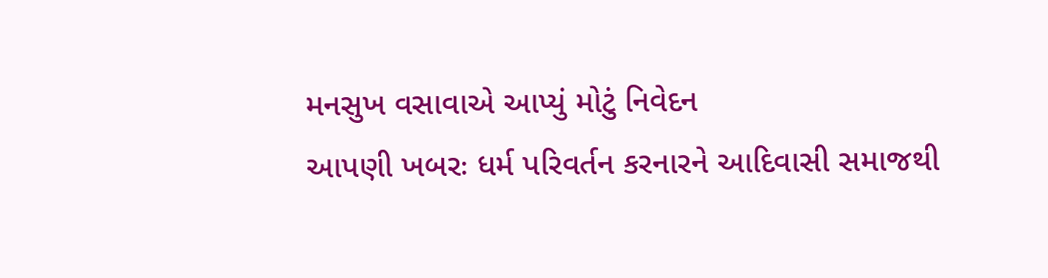મનસુખ વસાવાએ આપ્યું મોટું નિવેદન
આપણી ખબરઃ ધર્મ પરિવર્તન કરનારને આદિવાસી સમાજથી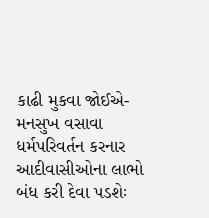કાઢી મુકવા જોઈએ-મનસુખ વસાવા
ધર્મપરિવર્તન કરનાર આદીવાસીઓના લાભો બંધ કરી દેવા પડશેઃ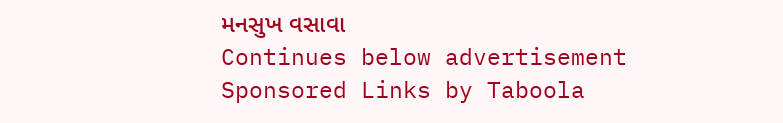મનસુખ વસાવા
Continues below advertisement
Sponsored Links by Taboola